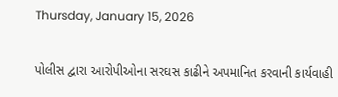Thursday, January 15, 2026

પોલીસ દ્વારા આરોપીઓના સરઘસ કાઢીને અપમાનિત કરવાની કાર્યવાહી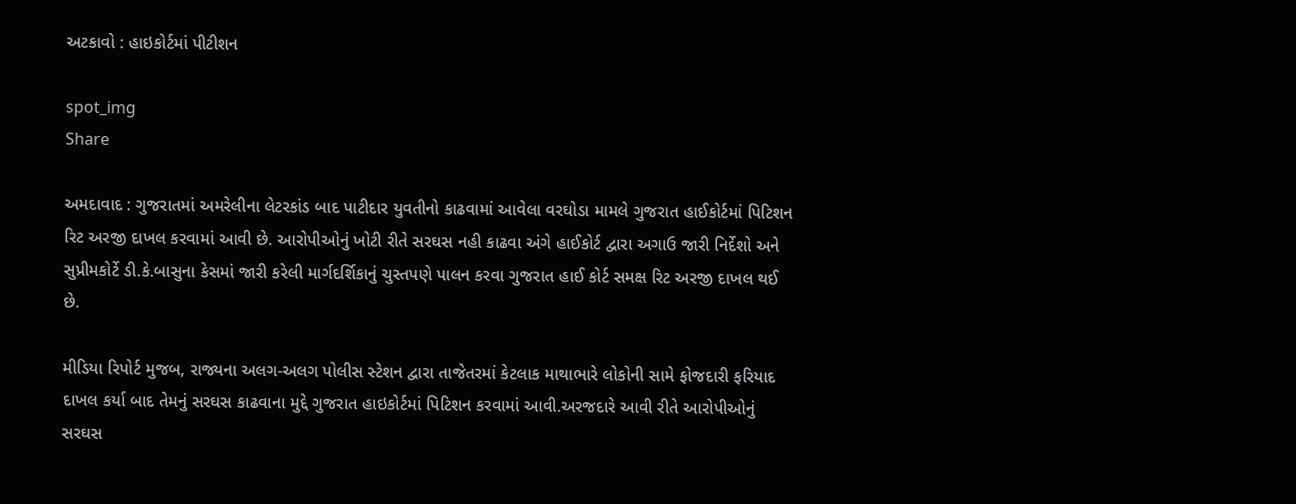અટકાવો : હાઇકોર્ટમાં પીટીશન

spot_img
Share

અમદાવાદ : ગુજરાતમાં અમરેલીના લેટરકાંડ બાદ પાટીદાર યુવતીનો કાઢવામાં આવેલા વરઘોડા મામલે ગુજરાત હાઈકોર્ટમાં પિટિશન રિટ અરજી દાખલ કરવામાં આવી છે. આરોપીઓનું ખોટી રીતે સરઘસ નહી કાઢવા અંગે હાઈકોર્ટ દ્વારા અગાઉ જારી નિર્દેશો અને સુપ્રીમકોર્ટે ડી.કે.બાસુના કેસમાં જારી કરેલી માર્ગદર્શિકાનું ચુસ્તપણે પાલન કરવા ગુજરાત હાઈ કોર્ટ સમક્ષ રિટ અરજી દાખલ થઈ છે.

મીડિયા રિપોર્ટ મુજબ, રાજ્યના અલગ-અલગ પોલીસ સ્ટેશન દ્વારા તાજેતરમાં કેટલાક માથાભારે લોકોની સામે ફોજદારી ફરિયાદ દાખલ કર્યા બાદ તેમનું સરઘસ કાઢવાના મુદ્દે ગુજરાત હાઇકોર્ટમાં પિટિશન કરવામાં આવી.અરજદારે આવી રીતે આરોપીઓનું સરઘસ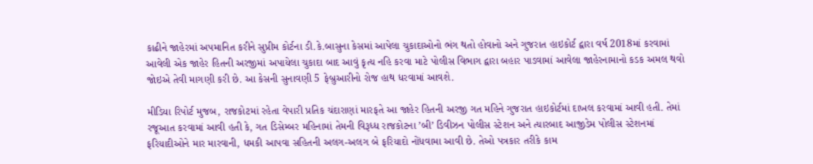કાઢીને જાહેરમાં અપમાનિત કરીને સુપ્રીમ કોર્ટના ડી.કે.બાસુના કેસમાં આપેલા ચુકાદાઓનો ભંગ થતો હોવાનો અને ગુજરાત હાઇકોર્ટ દ્વારા વર્ષ 2018માં કરવામાં આવેલી એક જાહેર હિતની અરજીમાં અપાયેલા ચુકાદા બાદ આવું કૃત્ય નહિ કરવા માટે પોલીસ વિભાગ દ્વારા બહાર પાડવામાં આવેલા જાહેરનામાનો કડક અમલ થવો જોઇએ તેવી માગણી કરી છે. આ કેસની સુનાવણી 5 ફેબ્રુઆરીનો રોજ હાથ ધરવામાં આવશે.

મીડિયા રિપોર્ટ મુજબ, રાજકોટમાં રહેતા વેપારી પ્રતિક ચંદારાણાં મારફતે આ જાહેર હિતની અરજી ગત મહિને ગુજરાત હાઇકોર્ટમાં દાખલ કરવામાં આવી હતી. તેમાં રજૂઆત કરવામાં આવી હતી કે, ગત ડિસેમ્બર મહિનામાં તેમની વિરૂધ્ધ રાજકોટના ’બી’ ડિવીઝન પોલીસ સ્ટેશન અને ત્યારબાદ આજીડેમ પોલીસ સ્ટેશનમાં ફરિયાદીઓને માર મારવાની, ધમકી આપવા સહિતની અલગ-અલગ બે ફરિયાદો નોંધવામા આવી છે. તેઓ પત્રકાર તરીકે કામ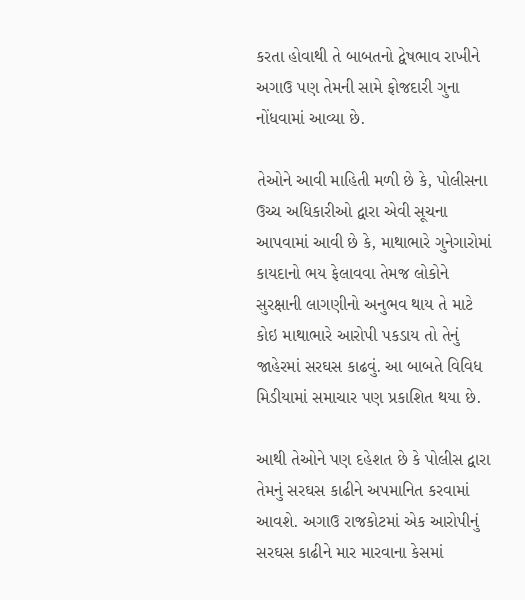કરતા હોવાથી તે બાબતનો દ્વેષભાવ રાખીને અગાઉ પણ તેમની સામે ફોજદારી ગુના નોંધવામાં આવ્યા છે.

તેઓને આવી માહિતી મળી છે કે, પોલીસના ઉચ્ચ અધિકારીઓ દ્વારા એવી સૂચના આપવામાં આવી છે કે, માથાભારે ગુનેગારોમાં કાયદાનો ભય ફેલાવવા તેમજ લોકોને સુરક્ષાની લાગણીનો અનુભવ થાય તે માટે કોઇ માથાભારે આરોપી પકડાય તો તેનું જાહેરમાં સરઘસ કાઢવું. આ બાબતે વિવિધ મિડીયામાં સમાચાર પણ પ્રકાશિત થયા છે.

આથી તેઓને પણ દહેશત છે કે પોલીસ દ્વારા તેમનું સરઘસ કાઢીને અપમાનિત કરવામાં આવશે. અગાઉ રાજકોટમાં એક આરોપીનું સરઘસ કાઢીને માર મારવાના કેસમાં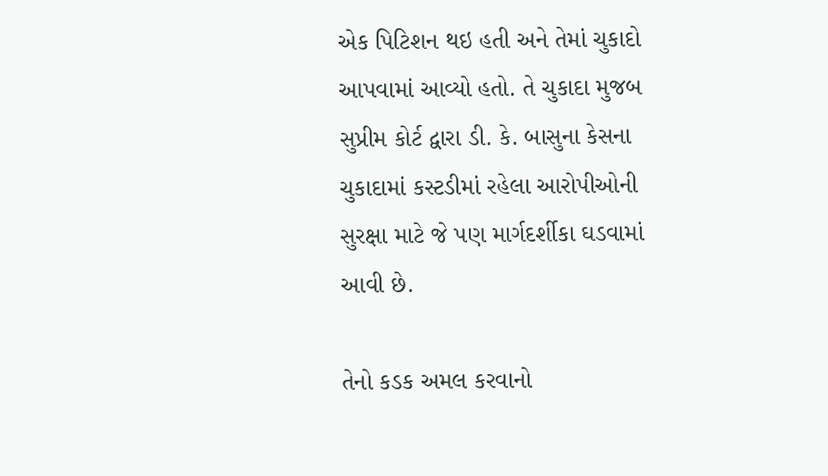એક પિટિશન થઇ હતી અને તેમાં ચુકાદો આપવામાં આવ્યો હતો. તે ચુકાદા મુજબ સુપ્રીમ કોર્ટ દ્વારા ડી. કે. બાસુના કેસના ચુકાદામાં કસ્ટડીમાં રહેલા આરોપીઓની સુરક્ષા માટે જે પણ માર્ગદર્શીકા ઘડવામાં આવી છે.

તેનો કડક અમલ કરવાનો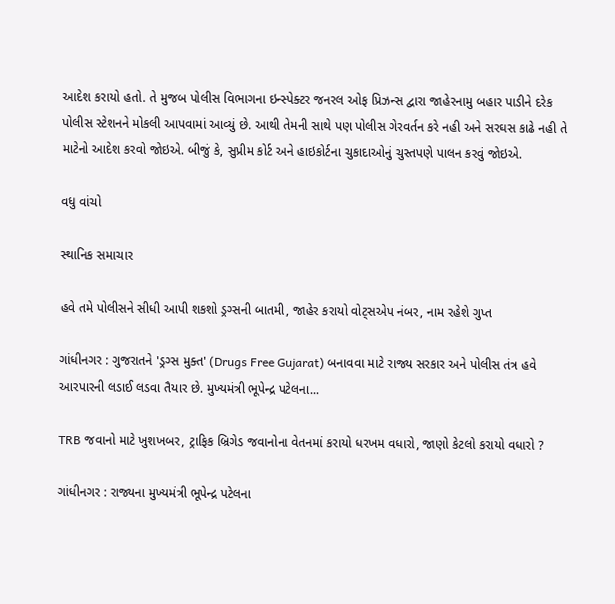આદેશ કરાયો હતો. તે મુજબ પોલીસ વિભાગના ઇન્સ્પેક્ટર જનરલ ઓફ પ્રિઝન્સ દ્વારા જાહેરનામુ બહાર પાડીને દરેક પોલીસ સ્ટેશનને મોકલી આપવામાં આવ્યું છે. આથી તેમની સાથે પણ પોલીસ ગેરવર્તન કરે નહી અને સરઘસ કાઢે નહી તે માટેનો આદેશ કરવો જોઇએ. બીજું કે, સુપ્રીમ કોર્ટ અને હાઇકોર્ટના ચુકાદાઓનું ચુસ્તપણે પાલન કરવું જોઇએ.

વધુ વાંચો

સ્થાનિક સમાચાર

હવે તમે પોલીસને સીધી આપી શકશો ડ્રગ્સની બાતમી, જાહેર કરાયો વોટ્સએપ નંબર, નામ રહેશે ગુપ્ત

ગાંધીનગર : ગુજરાતને 'ડ્રગ્સ મુક્ત' (Drugs Free Gujarat) બનાવવા માટે રાજ્ય સરકાર અને પોલીસ તંત્ર હવે આરપારની લડાઈ લડવા તૈયાર છે. મુખ્યમંત્રી ભૂપેન્દ્ર પટેલના...

TRB જવાનો માટે ખુશખબર, ટ્રાફિક બ્રિગેડ જવાનોના વેતનમાં કરાયો ધરખમ વધારો, જાણો કેટલો કરાયો વધારો ?

ગાંધીનગર : રાજ્યના મુખ્યમંત્રી ભૂપેન્દ્ર પટેલના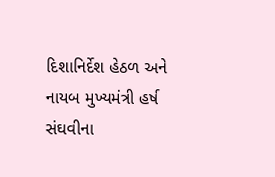દિશાનિર્દેશ હેઠળ અને નાયબ મુખ્યમંત્રી હર્ષ સંઘવીના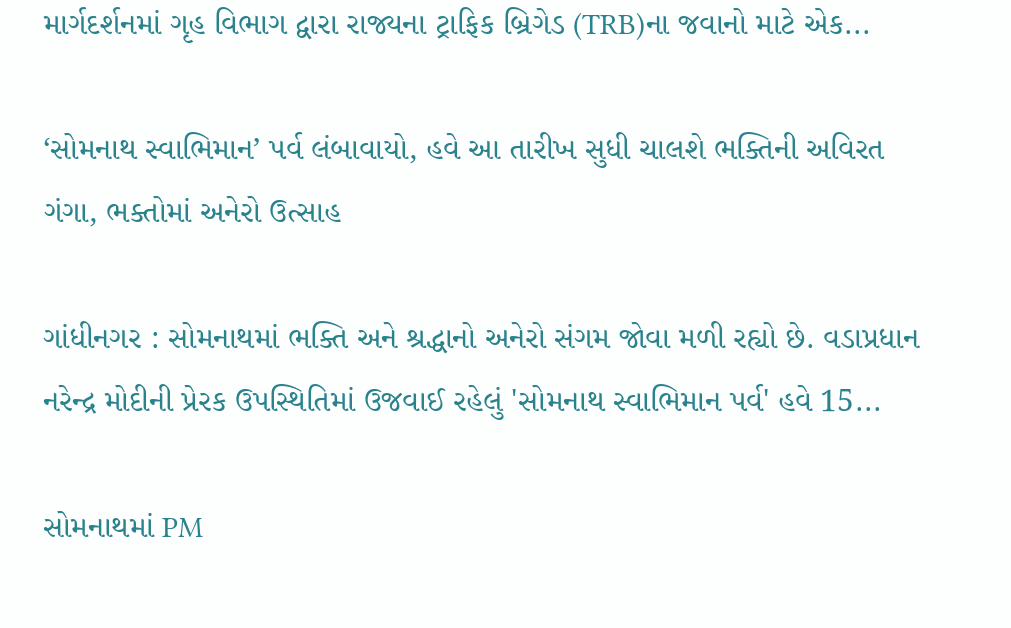માર્ગદર્શનમાં ગૃહ વિભાગ દ્વારા રાજ્યના ટ્રાફિક બ્રિગેડ (TRB)ના જવાનો માટે એક...

‘સોમનાથ સ્વાભિમાન’ પર્વ લંબાવાયો, હવે આ તારીખ સુધી ચાલશે ભક્તિની અવિરત ગંગા, ભક્તોમાં અનેરો ઉત્સાહ

ગાંધીનગર : સોમનાથમાં ભક્તિ અને શ્રદ્ધાનો અનેરો સંગમ જોવા મળી રહ્યો છે. વડાપ્રધાન નરેન્દ્ર મોદીની પ્રેરક ઉપસ્થિતિમાં ઉજવાઈ રહેલું 'સોમનાથ સ્વાભિમાન પર્વ' હવે 15...

સોમનાથમાં PM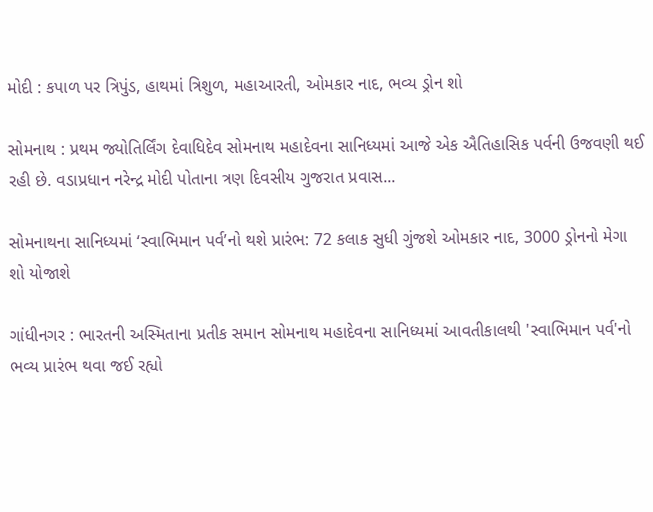મોદી : કપાળ પર ત્રિપુંડ, હાથમાં ત્રિશુળ, મહાઆરતી, ઓમકાર નાદ, ભવ્ય ડ્રોન શો

સોમનાથ : પ્રથમ જ્યોતિર્લિંગ દેવાધિદેવ સોમનાથ મહાદેવના સાનિધ્યમાં આજે એક ઐતિહાસિક પર્વની ઉજવણી થઈ રહી છે. વડાપ્રધાન નરેન્દ્ર મોદી પોતાના ત્રણ દિવસીય ગુજરાત પ્રવાસ...

સોમનાથના સાનિધ્યમાં ‘સ્વાભિમાન પર્વ’નો થશે પ્રારંભ: 72 કલાક સુધી ગુંજશે ઓમકાર નાદ, 3000 ડ્રોનનો મેગા શો યોજાશે

ગાંધીનગર : ભારતની અસ્મિતાના પ્રતીક સમાન સોમનાથ મહાદેવના સાનિધ્યમાં આવતીકાલથી 'સ્વાભિમાન પર્વ'નો ભવ્ય પ્રારંભ થવા જઈ રહ્યો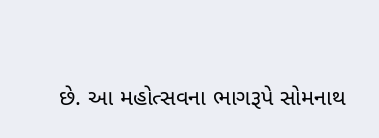છે. આ મહોત્સવના ભાગરૂપે સોમનાથ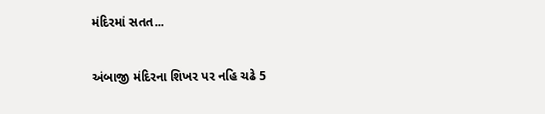મંદિરમાં સતત...

અંબાજી મંદિરના શિખર પર નહિ ચઢે 5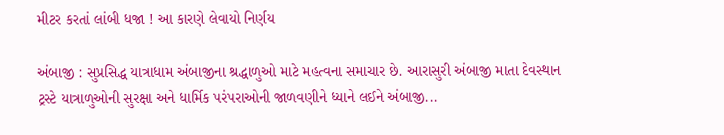મીટર કરતાં લાંબી ધજા ! આ કારણે લેવાયો નિર્ણય

અંબાજી : સુપ્રસિદ્ધ યાત્રાધામ અંબાજીના શ્રદ્ધાળુઓ માટે મહત્વના સમાચાર છે. આરાસુરી અંબાજી માતા દેવસ્થાન ટ્રસ્ટે યાત્રાળુઓની સુરક્ષા અને ધાર્મિક પરંપરાઓની જાળવણીને ધ્યાને લઈને અંબાજી...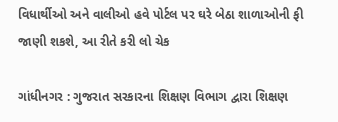વિધાર્થીઓ અને વાલીઓ હવે પોર્ટલ પર ઘરે બેઠા શાળાઓની ફી જાણી શકશે, આ રીતે કરી લો ચેક

ગાંધીનગર : ગુજરાત સરકારના શિક્ષણ વિભાગ દ્વારા શિક્ષણ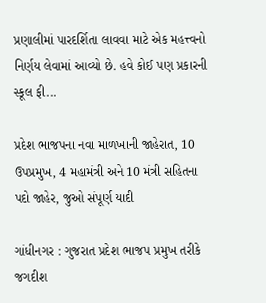પ્રણાલીમાં પારદર્શિતા લાવવા માટે એક મહત્ત્વનો નિર્ણય લેવામાં આવ્યો છે. હવે કોઈ પણ પ્રકારની સ્કૂલ ફી...

પ્રદેશ ભાજપના નવા માળખાની જાહેરાત, 10 ઉપપ્રમુખ, 4 મહામંત્રી અને 10 મંત્રી સહિતના પદો જાહેર, જુઓ સંપૂર્ણ યાદી

ગાંધીનગર : ગુજરાત પ્રદેશ ભાજપ પ્રમુખ તરીકે જગદીશ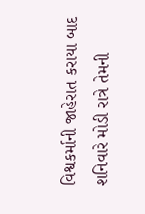વિશ્વકર્માની જાહેરાત કરાયા બાદ શનિવારે મોડી રાત્રે તેમની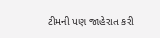ટીમની પણ જાહેરાત કરી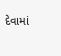દેવામાં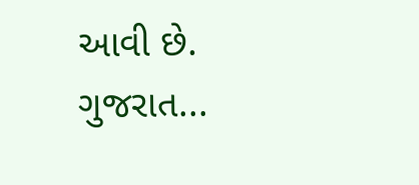આવી છે. ગુજરાત...